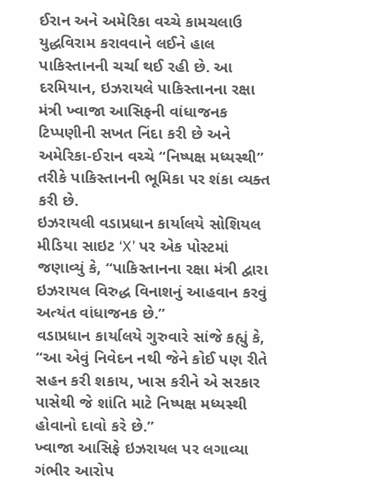ઈરાન અને અમેરિકા વચ્ચે કામચલાઉ યુદ્ધવિરામ કરાવવાને લઈને હાલ પાકિસ્તાનની ચર્ચા થઈ રહી છે. આ દરમિયાન, ઇઝરાયલે પાકિસ્તાનના રક્ષા મંત્રી ખ્વાજા આસિફની વાંધાજનક ટિપ્પણીની સખત નિંદા કરી છે અને અમેરિકા-ઈરાન વચ્ચે “નિષ્પક્ષ મધ્યસ્થી” તરીકે પાકિસ્તાનની ભૂમિકા પર શંકા વ્યક્ત કરી છે.
ઇઝરાયલી વડાપ્રધાન કાર્યાલયે સોશિયલ મીડિયા સાઇટ ‘X’ પર એક પોસ્ટમાં જણાવ્યું કે, “પાકિસ્તાનના રક્ષા મંત્રી દ્વારા ઇઝરાયલ વિરુદ્ધ વિનાશનું આહવાન કરવું અત્યંત વાંધાજનક છે.”
વડાપ્રધાન કાર્યાલયે ગુરુવારે સાંજે કહ્યું કે, “આ એવું નિવેદન નથી જેને કોઈ પણ રીતે સહન કરી શકાય, ખાસ કરીને એ સરકાર પાસેથી જે શાંતિ માટે નિષ્પક્ષ મધ્યસ્થી હોવાનો દાવો કરે છે.”
ખ્વાજા આસિફે ઇઝરાયલ પર લગાવ્યા ગંભીર આરોપ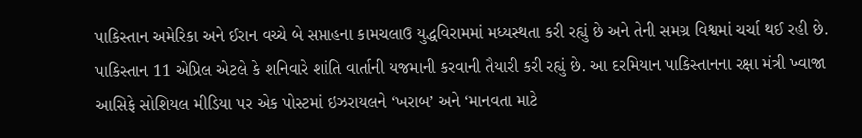પાકિસ્તાન અમેરિકા અને ઈરાન વચ્ચે બે સપ્તાહના કામચલાઉ યુદ્ધવિરામમાં મધ્યસ્થતા કરી રહ્યું છે અને તેની સમગ્ર વિશ્વમાં ચર્ચા થઈ રહી છે. પાકિસ્તાન 11 એપ્રિલ એટલે કે શનિવારે શાંતિ વાર્તાની યજમાની કરવાની તૈયારી કરી રહ્યું છે. આ દરમિયાન પાકિસ્તાનના રક્ષા મંત્રી ખ્વાજા આસિફે સોશિયલ મીડિયા પર એક પોસ્ટમાં ઇઝરાયલને ‘ખરાબ’ અને ‘માનવતા માટે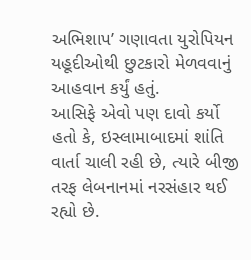અભિશાપ’ ગણાવતા યુરોપિયન યહૂદીઓથી છુટકારો મેળવવાનું આહવાન કર્યું હતું.
આસિફે એવો પણ દાવો કર્યો હતો કે, ઇસ્લામાબાદમાં શાંતિ વાર્તા ચાલી રહી છે, ત્યારે બીજી તરફ લેબનાનમાં નરસંહાર થઈ રહ્યો છે.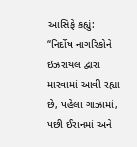આસિફે કહ્યું:
“નિર્દોષ નાગરિકોને ઇઝરાયલ દ્વારા મારવામાં આવી રહ્યા છે, પહેલા ગાઝામાં, પછી ઈરાનમાં અને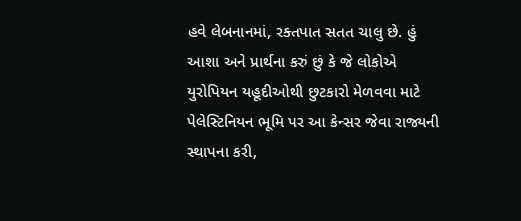હવે લેબનાનમાં, રક્તપાત સતત ચાલુ છે. હું આશા અને પ્રાર્થના કરું છું કે જે લોકોએ યુરોપિયન યહૂદીઓથી છુટકારો મેળવવા માટે પેલેસ્ટિનિયન ભૂમિ પર આ કેન્સર જેવા રાજ્યની સ્થાપના કરી,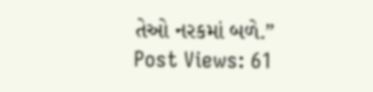તેઓ નરકમાં બળે.”
Post Views: 61